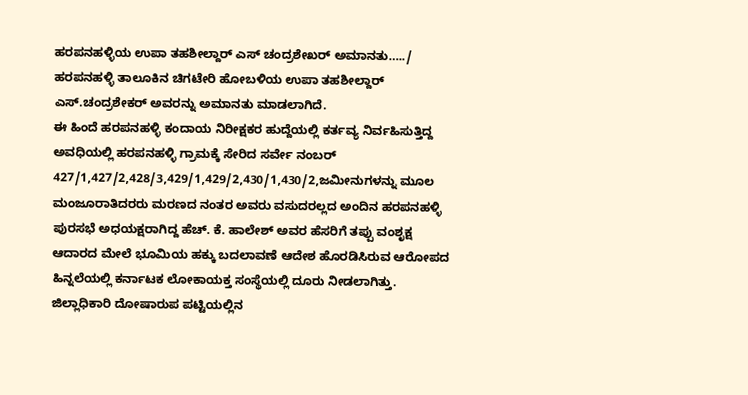ಹರಪನಹಳ್ಳಿಯ ಉಪಾ ತಹಶೀಲ್ದಾರ್ ಎಸ್ ಚಂದ್ರಶೇಖರ್ ಅಮಾನತು…../
ಹರಪನಹಳ್ಳಿ ತಾಲೂಕಿನ ಚಿಗಟೇರಿ ಹೋಬಳಿಯ ಉಪಾ ತಹಶೀಲ್ದಾರ್ ಎಸ್.ಚಂದ್ರಶೇಕರ್ ಅವರನ್ನು ಅಮಾನತು ಮಾಡಲಾಗಿದೆ.
ಈ ಹಿಂದೆ ಹರಪನಹಳ್ಳಿ ಕಂದಾಯ ನಿರೀಕ್ಷಕರ ಹುದ್ದೆಯಲ್ಲಿ ಕರ್ತವ್ಯ ನಿರ್ವಹಿಸುತ್ತಿದ್ದ ಅವಧಿಯಲ್ಲಿ ಹರಪನಹಳ್ಳಿ ಗ್ರಾಮಕ್ಕೆ ಸೇರಿದ ಸರ್ವೇ ನಂಬರ್ 427/1,427/2,428/3,429/1,429/2,430/1,430/2,ಜಮೀನುಗಳನ್ನು ಮೂಲ ಮಂಜೂರಾತಿದರರು ಮರಣದ ನಂತರ ಅವರು ವಸುದರಲ್ಲದ ಅಂದಿನ ಹರಪನಹಳ್ಳಿ ಪುರಸಭೆ ಅಧಯಕ್ಷರಾಗಿದ್ದ ಹೆಚ್. ಕೆ. ಹಾಲೇಶ್ ಅವರ ಹೆಸರಿಗೆ ತಪ್ಪು ವಂಶೃಕ್ಷ ಆದಾರದ ಮೇಲೆ ಭೂಮಿಯ ಹಕ್ಕು ಬದಲಾವಣೆ ಆದೇಶ ಹೊರಡಿಸಿರುವ ಆರೋಪದ ಹಿನ್ನಲೆಯಲ್ಲಿ ಕರ್ನಾಟಕ ಲೋಕಾಯಕ್ತ ಸಂಸ್ಥೆಯಲ್ಲಿ ದೂರು ನೀಡಲಾಗಿತ್ತು.
ಜಿಲ್ಲಾಧಿಕಾರಿ ದೋಷಾರುಪ ಪಟ್ಟಿಯಲ್ಲಿನ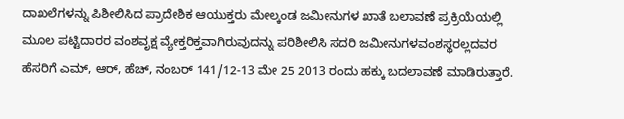ದಾಖಲೆಗಳನ್ನು ಪಿಶೀಲಿಸಿದ ಪ್ರಾದೇಶಿಕ ಆಯುಕ್ತರು ಮೇಲ್ಕಂಡ ಜಮೀನುಗಳ ಖಾತೆ ಬಲಾವಣೆ ಪ್ರಕ್ರಿಯೆಯಲ್ಲಿ ಮೂಲ ಪಟ್ಟಿದಾರರ ವಂಶವೃಕ್ಷ ವ್ಯೇಕ್ತರಿಕ್ತವಾಗಿರುವುದನ್ನು ಪರಿಶೀಲಿಸಿ ಸದರಿ ಜಮೀನುಗಳವಂಶಸ್ಥರಲ್ಲದವರ ಹೆಸರಿಗೆ ಎಮ್, ಆರ್, ಹೆಚ್, ನಂಬರ್ 141/12-13 ಮೇ 25 2013 ರಂದು ಹಕ್ಕು ಬದಲಾವಣೆ ಮಾಡಿರುತ್ತಾರೆ.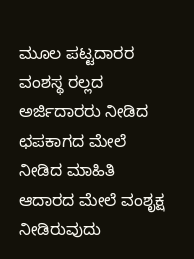ಮೂಲ ಪಟ್ಟದಾರರ ವಂಶಸ್ಥ ರಲ್ಲದ ಅರ್ಜಿದಾರರು ನೀಡಿದ ಛಪಕಾಗದ ಮೇಲೆ ನೀಡಿದ ಮಾಹಿತಿ ಆದಾರದ ಮೇಲೆ ವಂಶೃಕ್ಷ ನೀಡಿರುವುದು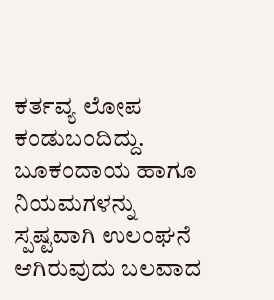ಕರ್ತವ್ಯ ಲೋಪ ಕಂಡುಬಂದಿದ್ದು. ಬೂಕಂದಾಯ ಹಾಗೂ ನಿಯಮಗಳನ್ನು ಸ್ಪಷ್ಟವಾಗಿ ಉಲಂಘನೆ ಆಗಿರುವುದು ಬಲವಾದ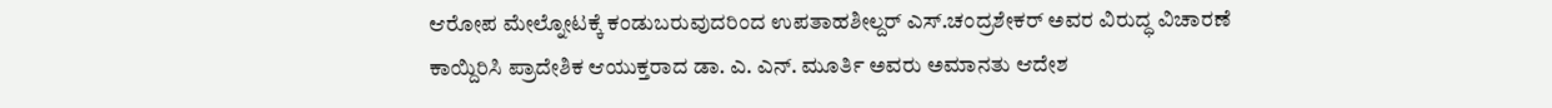ಆರೋಪ ಮೇಲ್ನೋಟಕ್ಕೆ ಕಂಡುಬರುವುದರಿಂದ ಉಪತಾಹಶೀಲ್ದರ್ ಎಸ್.ಚಂದ್ರಶೇಕರ್ ಅವರ ವಿರುದ್ಧ ವಿಚಾರಣೆ ಕಾಯ್ದಿರಿಸಿ ಪ್ರಾದೇಶಿಕ ಆಯುಕ್ತರಾದ ಡಾ. ಎ. ಎನ್. ಮೂರ್ತಿ ಅವರು ಅಮಾನತು ಆದೇಶ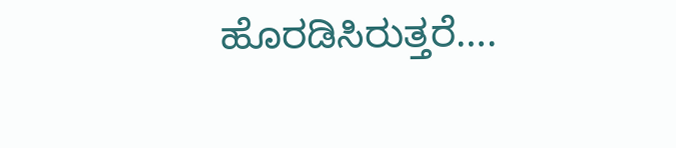ಹೊರಡಿಸಿರುತ್ತರೆ….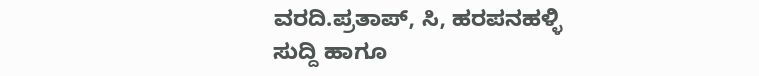ವರದಿ.ಪ್ರತಾಪ್, ಸಿ, ಹರಪನಹಳ್ಳಿ
ಸುದ್ದಿ ಹಾಗೂ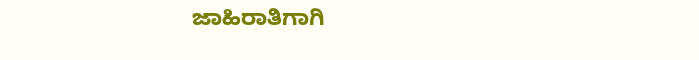ಜಾಹಿರಾತಿಗಾಗಿ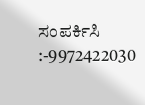ಸಂಪರ್ಕಿಸಿ :-9972422030